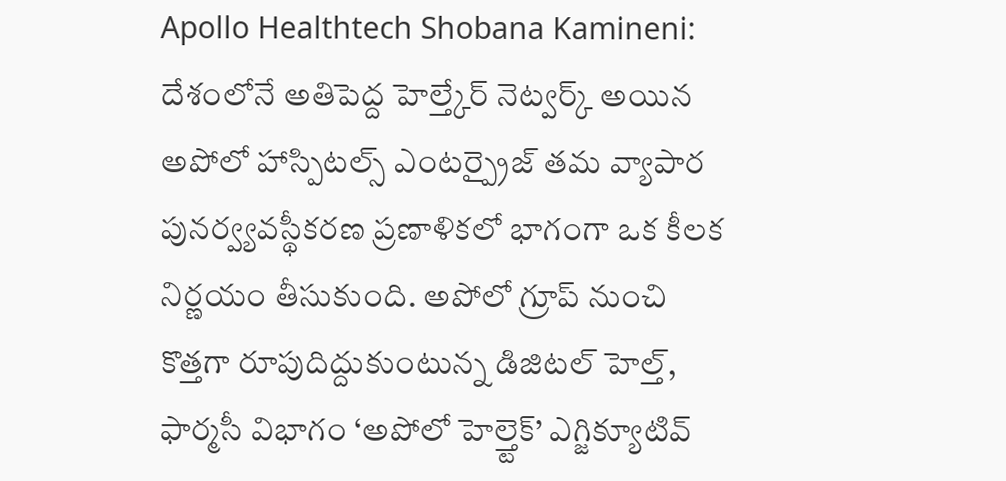Apollo Healthtech Shobana Kamineni: దేశంలోనే అతిపెద్ద హెల్త్కేర్ నెట్వర్క్ అయిన అపోలో హాస్పిటల్స్ ఎంటర్ప్రైజ్ తమ వ్యాపార పునర్వ్యవస్థీకరణ ప్రణాళికలో భాగంగా ఒక కీలక నిర్ణయం తీసుకుంది. అపోలో గ్రూప్ నుంచి కొత్తగా రూపుదిద్దుకుంటున్న డిజిటల్ హెల్త్, ఫార్మసీ విభాగం ‘అపోలో హెల్త్టెక్’ ఎగ్జిక్యూటివ్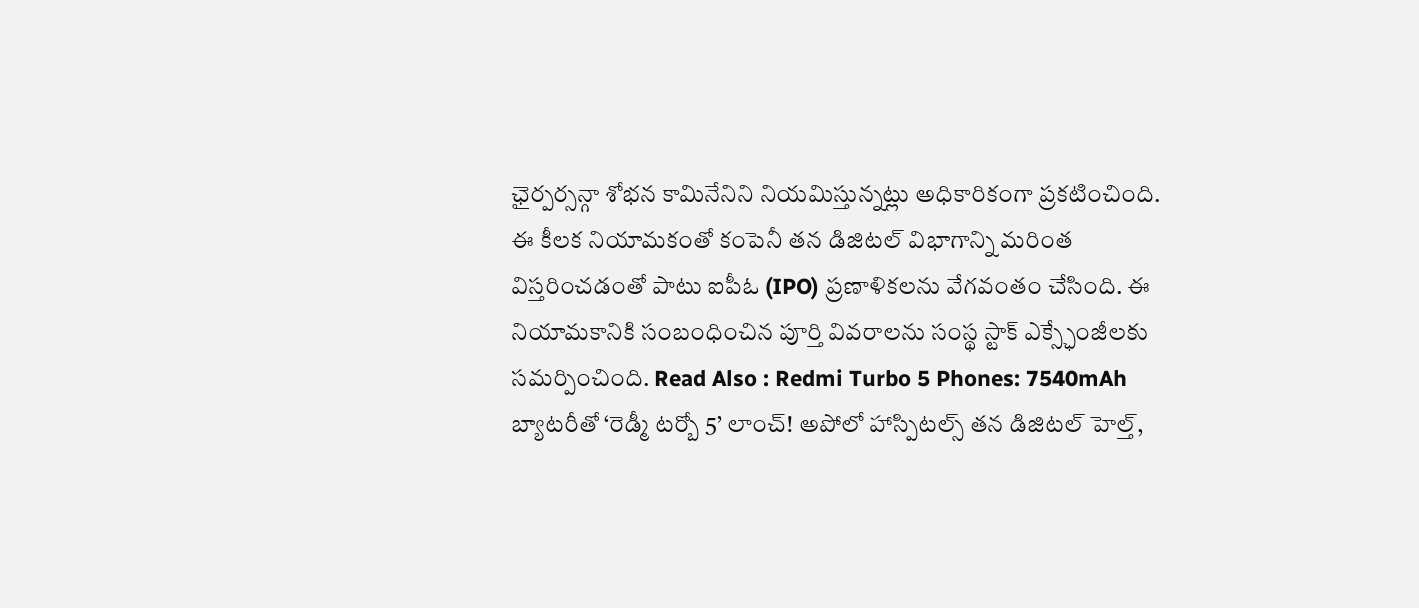ఛైర్పర్సన్గా శోభన కామినేనిని నియమిస్తున్నట్లు అధికారికంగా ప్రకటించింది. ఈ కీలక నియామకంతో కంపెనీ తన డిజిటల్ విభాగాన్ని మరింత విస్తరించడంతో పాటు ఐపీఓ (IPO) ప్రణాళికలను వేగవంతం చేసింది. ఈ నియామకానికి సంబంధించిన పూర్తి వివరాలను సంస్థ స్టాక్ ఎక్స్ఛేంజీలకు సమర్పించింది. Read Also : Redmi Turbo 5 Phones: 7540mAh బ్యాటరీతో ‘రెడ్మీ టర్బో 5’ లాంచ్! అపోలో హాస్పిటల్స్ తన డిజిటల్ హెల్త్,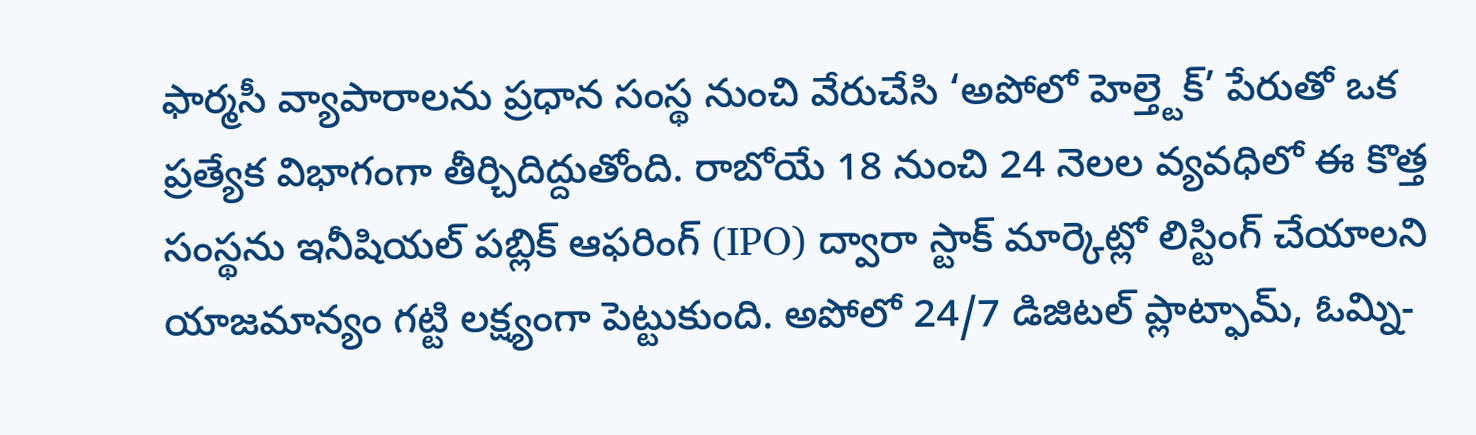ఫార్మసీ వ్యాపారాలను ప్రధాన సంస్థ నుంచి వేరుచేసి ‘అపోలో హెల్త్టెక్’ పేరుతో ఒక ప్రత్యేక విభాగంగా తీర్చిదిద్దుతోంది. రాబోయే 18 నుంచి 24 నెలల వ్యవధిలో ఈ కొత్త సంస్థను ఇనీషియల్ పబ్లిక్ ఆఫరింగ్ (IPO) ద్వారా స్టాక్ మార్కెట్లో లిస్టింగ్ చేయాలని యాజమాన్యం గట్టి లక్ష్యంగా పెట్టుకుంది. అపోలో 24/7 డిజిటల్ ప్లాట్ఫామ్, ఓమ్ని-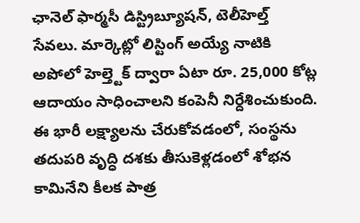ఛానెల్ ఫార్మసీ డిస్ట్రిబ్యూషన్, టెలీహెల్త్ సేవలు. మార్కెట్లో లిస్టింగ్ అయ్యే నాటికి అపోలో హెల్త్టెక్ ద్వారా ఏటా రూ. 25,000 కోట్ల ఆదాయం సాధించాలని కంపెనీ నిర్దేశించుకుంది. ఈ భారీ లక్ష్యాలను చేరుకోవడంలో, సంస్థను తదుపరి వృద్ధి దశకు తీసుకెళ్లడంలో శోభన కామినేని కీలక పాత్ర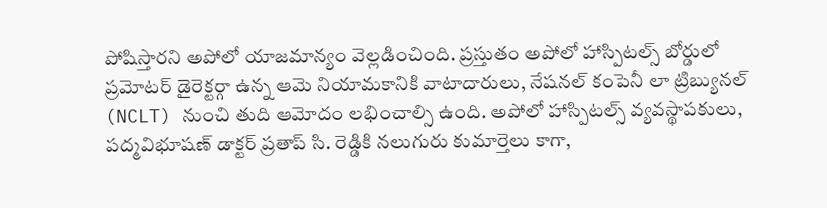పోషిస్తారని అపోలో యాజమాన్యం వెల్లడించింది. ప్రస్తుతం అపోలో హాస్పిటల్స్ బోర్డులో ప్రమోటర్ డైరెక్టర్గా ఉన్న ఆమె నియామకానికి వాటాదారులు, నేషనల్ కంపెనీ లా ట్రిబ్యునల్ (NCLT) నుంచి తుది ఆమోదం లభించాల్సి ఉంది. అపోలో హాస్పిటల్స్ వ్యవస్థాపకులు, పద్మవిభూషణ్ డాక్టర్ ప్రతాప్ సి. రెడ్డికి నలుగురు కుమార్తెలు కాగా,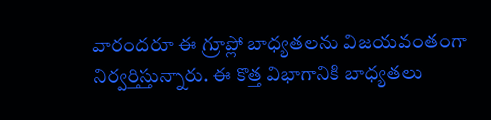వారందరూ ఈ గ్రూప్లో బాధ్యతలను విజయవంతంగా నిర్వర్తిస్తున్నారు. ఈ కొత్త విభాగానికి బాధ్యతలు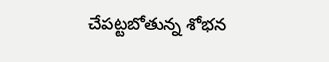చేపట్టబోతున్న శోభన